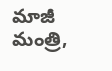మాజీ మంత్రి,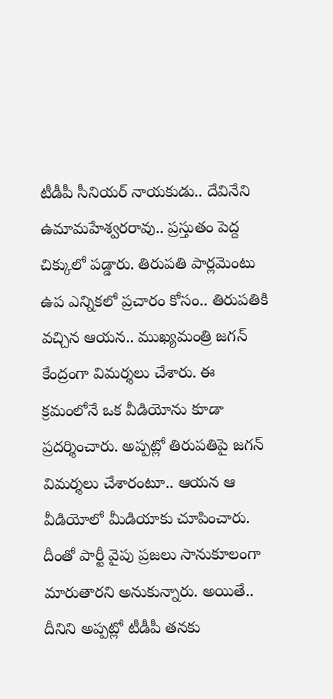టీడీపీ సీనియర్ నాయకుడు.. దేవినేని ఉమామహేశ్వరరావు.. ప్రస్తుతం పెద్ద చిక్కులో పడ్డారు. తిరుపతి పార్లమెంటు ఉప ఎన్నికలో ప్రచారం కోసం.. తిరుపతికి వచ్చిన ఆయన.. ముఖ్యమంత్రి జగన్ కేంద్రంగా విమర్శలు చేశారు. ఈ క్రమంలోనే ఒక వీడియోను కూడా ప్రదర్శించారు. అప్పట్లో తిరుపతిపై జగన్ విమర్శలు చేశారంటూ.. ఆయన ఆ వీడియోలో మీడియాకు చూపించారు. దీంతో పార్టీ వైపు ప్రజలు సానుకూలంగా మారుతారని అనుకున్నారు. అయితే.. దీనిని అప్పట్లో టీడీపీ తనకు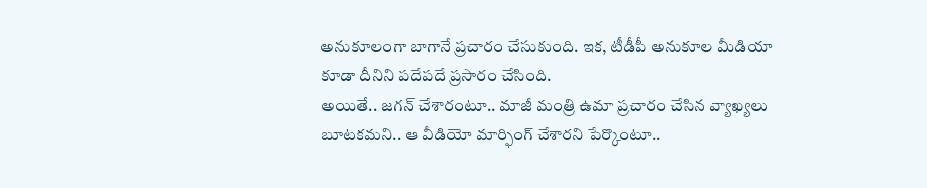అనుకూలంగా బాగానే ప్రచారం చేసుకుంది. ఇక, టీడీపీ అనుకూల మీడియా కూడా దీనిని పదేపదే ప్రసారం చేసింది.
అయితే.. జగన్ చేశారంటూ.. మాజీ మంత్రి ఉమా ప్రచారం చేసిన వ్యాఖ్యలు బూటకమని.. ఆ వీడియో మార్ఫింగ్ చేశారని పేర్కొంటూ..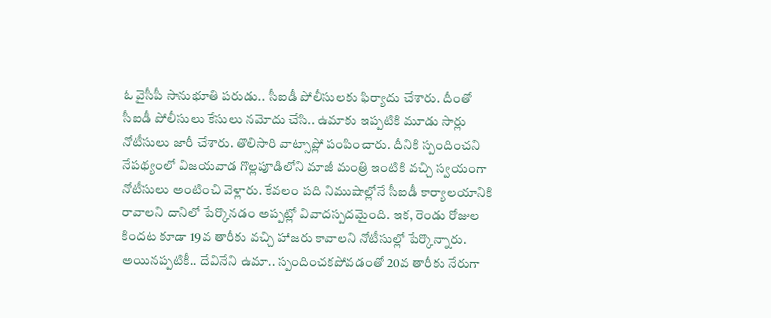ఓ వైసీపీ సానుభూతి పరుడు.. సీఐడీ పోలీసులకు ఫిర్యాదు చేశారు. దీంతో సీఐడీ పోలీసులు కేసులు నమోదు చేసి.. ఉమాకు ఇప్పటికి మూడు సార్లు నోటీసులు జారీ చేశారు. తొలిసారి వాట్సాప్లో పంపించారు. దీనికి స్పందించని నేపథ్యంలో విజయవాడ గొల్లపూడిలోని మాజీ మంత్రి ఇంటికి వచ్చి స్వయంగా నోటీసులు అంటించి వెళ్లారు. కేవలం పది నిముషాల్లోనే సీఐడీ కార్యాలయానికి రావాలని దానిలో పేర్కొనడం అప్పట్లో వివాదస్పదమైంది. ఇక, రెండు రోజుల కిందట కూడా 19వ తారీకు వచ్చి హాజరు కావాలని నోటీసుల్లో పేర్కొన్నారు.
అయినప్పటికీ.. దేవినేని ఉమా.. స్పందించకపోవడంతో 20వ తారీకు నేరుగా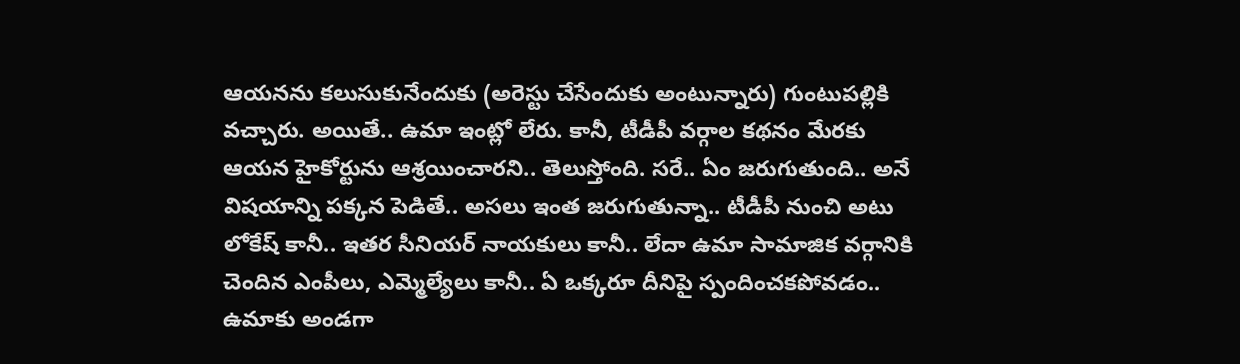ఆయనను కలుసుకునేందుకు (అరెస్టు చేసేందుకు అంటున్నారు) గుంటుపల్లికి వచ్చారు. అయితే.. ఉమా ఇంట్లో లేరు. కానీ, టీడీపీ వర్గాల కథనం మేరకు ఆయన హైకోర్టును ఆశ్రయించారని.. తెలుస్తోంది. సరే.. ఏం జరుగుతుంది.. అనే విషయాన్ని పక్కన పెడితే.. అసలు ఇంత జరుగుతున్నా.. టీడీపీ నుంచి అటు లోకేష్ కానీ.. ఇతర సీనియర్ నాయకులు కానీ.. లేదా ఉమా సామాజిక వర్గానికి చెందిన ఎంపీలు, ఎమ్మెల్యేలు కానీ.. ఏ ఒక్కరూ దీనిపై స్పందించకపోవడం.. ఉమాకు అండగా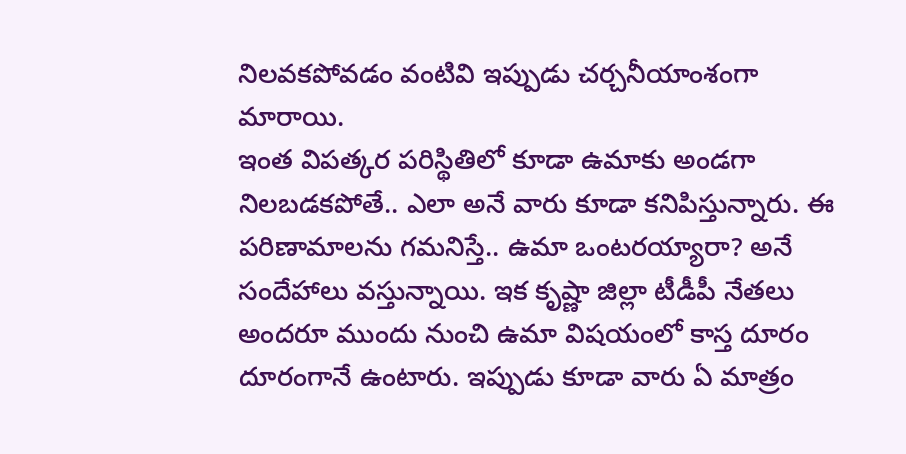నిలవకపోవడం వంటివి ఇప్పుడు చర్చనీయాంశంగా మారాయి.
ఇంత విపత్కర పరిస్థితిలో కూడా ఉమాకు అండగా నిలబడకపోతే.. ఎలా అనే వారు కూడా కనిపిస్తున్నారు. ఈ పరిణామాలను గమనిస్తే.. ఉమా ఒంటరయ్యారా? అనే సందేహాలు వస్తున్నాయి. ఇక కృష్ణా జిల్లా టీడీపీ నేతలు అందరూ ముందు నుంచి ఉమా విషయంలో కాస్త దూరం దూరంగానే ఉంటారు. ఇప్పుడు కూడా వారు ఏ మాత్రం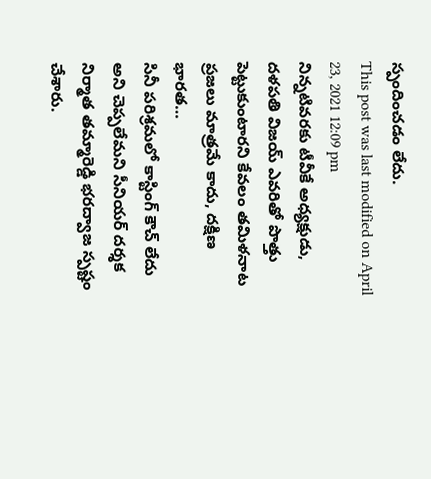స్పందించడం లేదు.
This post was last modified on April 23, 2021 12:09 pm
నిన్నటివరకు టీవీకే అధ్యక్షుడు, దళపతి విజయ్ ఎవరితో పొత్తు పెట్టుకుంటారని కేవలం తమిళనాట ప్రజలు మాత్రమే కాదు, దక్షిణ భారత…
సినీ పరిశ్రమలో కాస్టింగ్ కౌచ్ లేదు అని చెప్పలేమని సీనియర్ దర్శక నిర్మాత తమ్మారెడ్డి భరద్వాజ స్పష్టం చేశారు.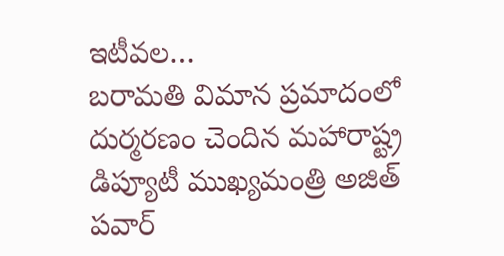ఇటీవల…
బరామతి విమాన ప్రమాదంలో దుర్మరణం చెందిన మహారాష్ట్ర డిప్యూటీ ముఖ్యమంత్రి అజిత్ పవార్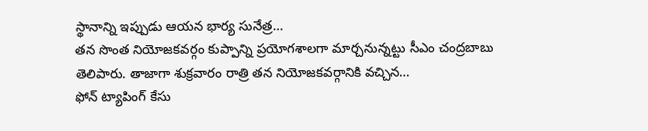స్థానాన్ని ఇప్పుడు ఆయన భార్య సునేత్ర…
తన సొంత నియోజకవర్గం కుప్పాన్ని ప్రయోగశాలగా మార్చనున్నట్టు సీఎం చంద్రబాబు తెలిపారు. తాజాగా శుక్రవారం రాత్రి తన నియోజకవర్గానికి వచ్చిన…
ఫోన్ ట్యాపింగ్ కేసు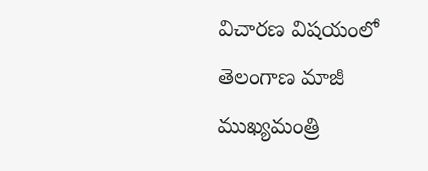విచారణ విషయంలో తెలంగాణ మాజీ ముఖ్యమంత్రి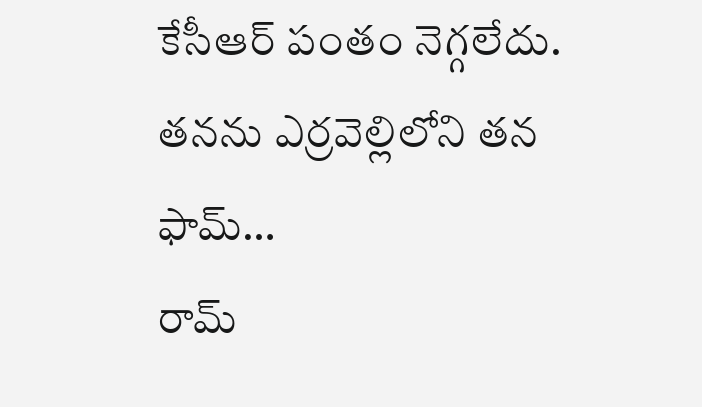కేసీఆర్ పంతం నెగ్గలేదు. తనను ఎర్రవెల్లిలోని తన ఫామ్…
రామ్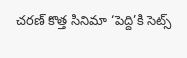చరణ్ కొత్త సినిమా ‘పెద్ది’కి సెట్స్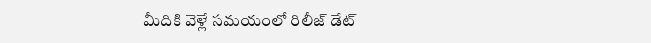మీదికి వెళ్లే సమయంలో రిలీజ్ డేట్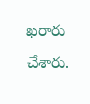ఖరారు చేశారు.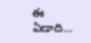ఈ ఏడాది…